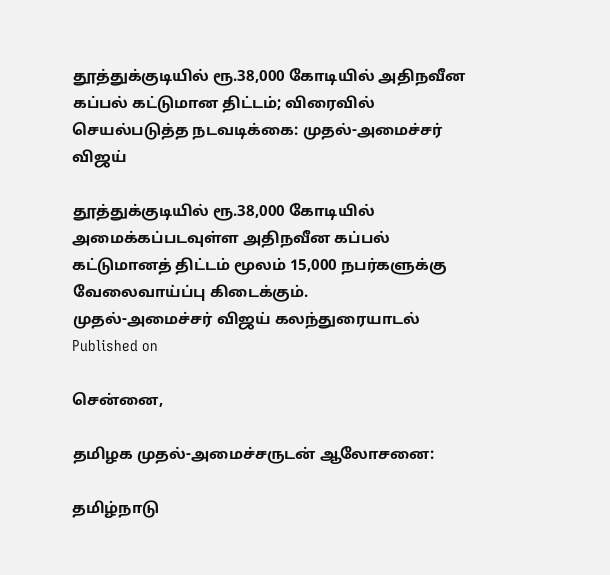தூத்துக்குடியில் ரூ.38,000 கோடியில் அதிநவீன கப்பல் கட்டுமான திட்டம்; விரைவில் செயல்படுத்த நடவடிக்கை: முதல்-அமைச்சர் விஜய்

தூத்துக்குடியில் ரூ.38,000 கோடியில் அமைக்கப்படவுள்ள அதிநவீன கப்பல் கட்டுமானத் திட்டம் மூலம் 15,000 நபர்களுக்கு வேலைவாய்ப்பு கிடைக்கும்.
முதல்-அமைச்சர் விஜய் கலந்துரையாடல்
Published on

சென்னை,

தமிழக முதல்-அமைச்சருடன் ஆலோசனை:

தமிழ்நாடு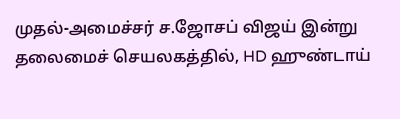முதல்-அமைச்சர் ச.ஜோசப் விஜய் இன்று தலைமைச் செயலகத்தில், HD ஹுண்டாய்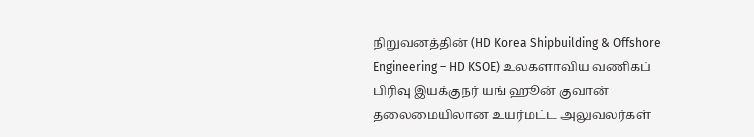நிறுவனத்தின் (HD Korea Shipbuilding & Offshore Engineering – HD KSOE) உலகளாவிய வணிகப் பிரிவு இயக்குநர் யங் ஹூன் குவான் தலைமையிலான உயர்மட்ட அலுவலர்கள்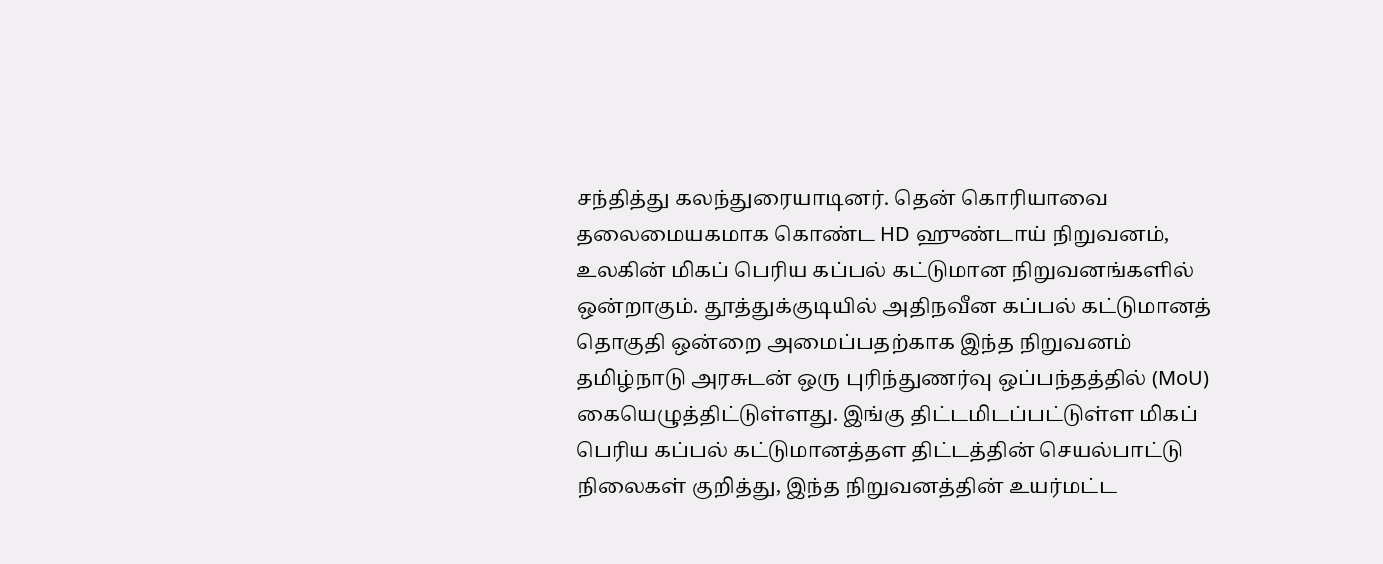சந்தித்து கலந்துரையாடினர். தென் கொரியாவை தலைமையகமாக கொண்ட HD ஹுண்டாய் நிறுவனம், உலகின் மிகப் பெரிய கப்பல் கட்டுமான நிறுவனங்களில் ஒன்றாகும். தூத்துக்குடியில் அதிநவீன கப்பல் கட்டுமானத் தொகுதி ஒன்றை அமைப்பதற்காக இந்த நிறுவனம் தமிழ்நாடு அரசுடன் ஒரு புரிந்துணர்வு ஒப்பந்தத்தில் (MoU) கையெழுத்திட்டுள்ளது. இங்கு திட்டமிடப்பட்டுள்ள மிகப் பெரிய கப்பல் கட்டுமானத்தள திட்டத்தின் செயல்பாட்டு நிலைகள் குறித்து, இந்த நிறுவனத்தின் உயர்மட்ட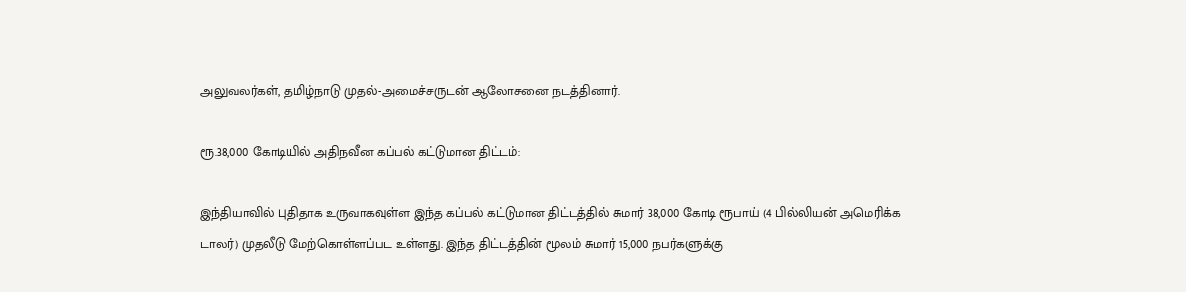அலுவலர்கள், தமிழ்நாடு முதல்-அமைச்சருடன் ஆலோசனை நடத்தினார்.

ரூ.38,000 கோடியில் அதிநவீன கப்பல் கட்டுமான திட்டம்:

இந்தியாவில் புதிதாக உருவாகவுள்ள இந்த கப்பல் கட்டுமான திட்டத்தில் சுமார் 38,000 கோடி ரூபாய் (4 பில்லியன் அமெரிக்க டாலர்) முதலீடு மேற்கொள்ளப்பட உள்ளது. இந்த திட்டத்தின் மூலம் சுமார் 15,000 நபர்களுக்கு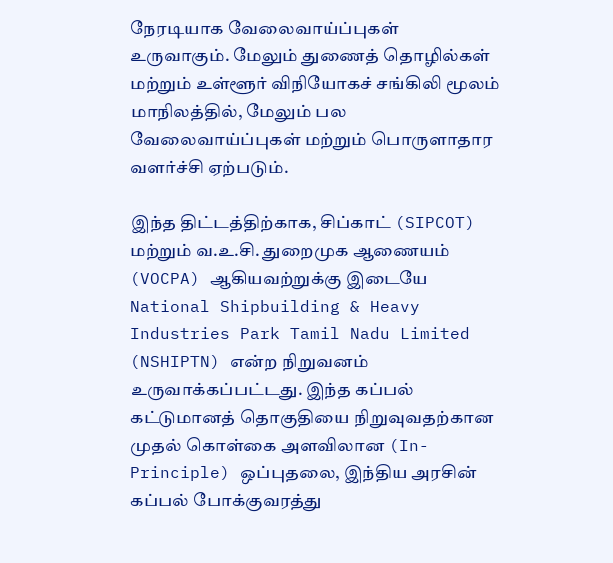நேரடியாக வேலைவாய்ப்புகள் உருவாகும். மேலும் துணைத் தொழில்கள் மற்றும் உள்ளூர் விநியோகச் சங்கிலி மூலம் மாநிலத்தில், மேலும் பல வேலைவாய்ப்புகள் மற்றும் பொருளாதார வளர்ச்சி ஏற்படும்.

இந்த திட்டத்திற்காக, சிப்காட் (SIPCOT) மற்றும் வ.உ.சி. துறைமுக ஆணையம் (VOCPA) ஆகியவற்றுக்கு இடையே National Shipbuilding & Heavy Industries Park Tamil Nadu Limited (NSHIPTN) என்ற நிறுவனம் உருவாக்கப்பட்டது. இந்த கப்பல் கட்டுமானத் தொகுதியை நிறுவுவதற்கான முதல் கொள்கை அளவிலான (In-Principle) ஒப்புதலை, இந்திய அரசின் கப்பல் போக்குவரத்து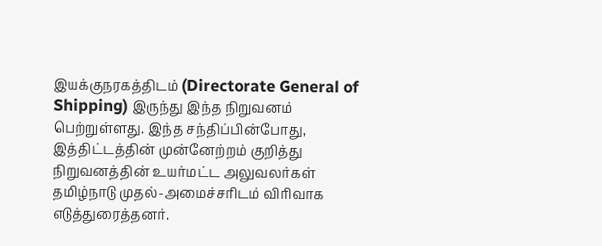இயக்குநரகத்திடம் (Directorate General of Shipping) இருந்து இந்த நிறுவனம் பெற்றுள்ளது. இந்த சந்திப்பின்போது, இத்திட்டத்தின் முன்னேற்றம் குறித்து நிறுவனத்தின் உயர்மட்ட அலுவலர்கள் தமிழ்நாடு முதல்-அமைச்சரிடம் விரிவாக எடுத்துரைத்தனர்.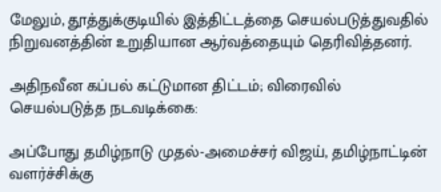மேலும், தூத்துக்குடியில் இத்திட்டத்தை செயல்படுத்துவதில் நிறுவனத்தின் உறுதியான ஆர்வத்தையும் தெரிவித்தனர்.

அதிநவீன கப்பல் கட்டுமான திட்டம்; விரைவில் செயல்படுத்த நடவடிக்கை:

அப்போது தமிழ்நாடு முதல்-அமைச்சர் விஜய், தமிழ்நாட்டின் வளர்ச்சிக்கு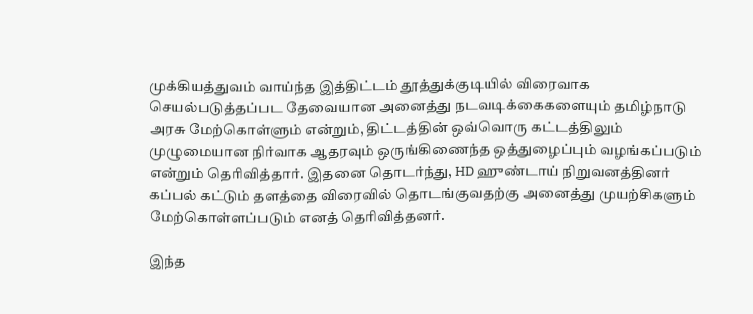முக்கியத்துவம் வாய்ந்த இத்திட்டம் தூத்துக்குடியில் விரைவாக செயல்படுத்தப்பட தேவையான அனைத்து நடவடிக்கைகளையும் தமிழ்நாடு அரசு மேற்கொள்ளும் என்றும், திட்டத்தின் ஒவ்வொரு கட்டத்திலும் முழுமையான நிர்வாக ஆதரவும் ஒருங்கிணைந்த ஒத்துழைப்பும் வழங்கப்படும் என்றும் தெரிவித்தார். இதனை தொடர்ந்து, HD ஹுண்டாய் நிறுவனத்தினர் கப்பல் கட்டும் தளத்தை விரைவில் தொடங்குவதற்கு அனைத்து முயற்சிகளும் மேற்கொள்ளப்படும் எனத் தெரிவித்தனர்.

இந்த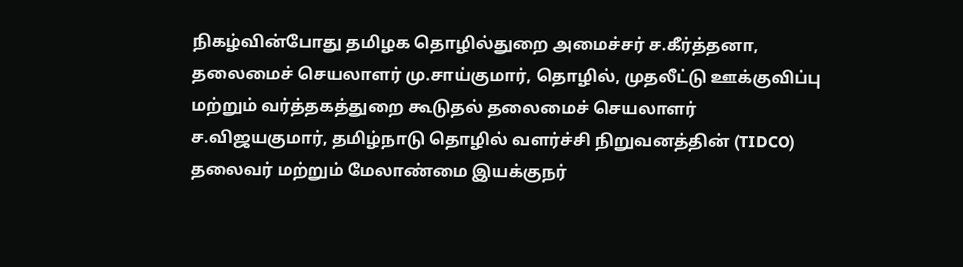நிகழ்வின்போது தமிழக தொழில்துறை அமைச்சர் ச.கீர்த்தனா, தலைமைச் செயலாளர் மு.சாய்குமார், தொழில், முதலீட்டு ஊக்குவிப்பு மற்றும் வர்த்தகத்துறை கூடுதல் தலைமைச் செயலாளர் ச.விஜயகுமார், தமிழ்நாடு தொழில் வளர்ச்சி நிறுவனத்தின் (TIDCO) தலைவர் மற்றும் மேலாண்மை இயக்குநர்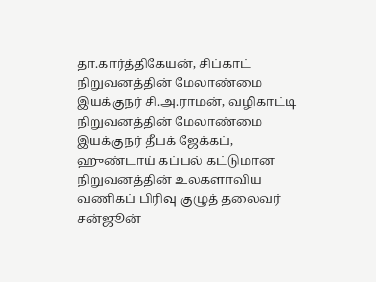தா.கார்த்திகேயன், சிப்காட் நிறுவனத்தின் மேலாண்மை இயக்குநர் சி.அ.ராமன், வழிகாட்டி நிறுவனத்தின் மேலாண்மை இயக்குநர் தீபக் ஜேக்கப், ஹுண்டாய் கப்பல் கட்டுமான நிறுவனத்தின் உலகளாவிய வணிகப் பிரிவு குழுத் தலைவர் சன்ஜூன்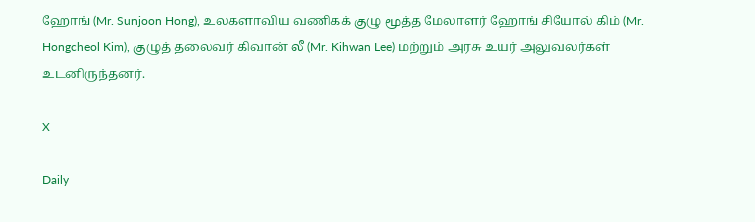ஹோங் (Mr. Sunjoon Hong), உலகளாவிய வணிகக் குழு மூத்த மேலாளர் ஹோங் சியோல் கிம் (Mr. Hongcheol Kim), குழுத் தலைவர் கிவான் லீ (Mr. Kihwan Lee) மற்றும் அரசு உயர் அலுவலர்கள் உடனிருந்தனர்.

X

Daily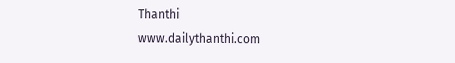Thanthi
www.dailythanthi.com